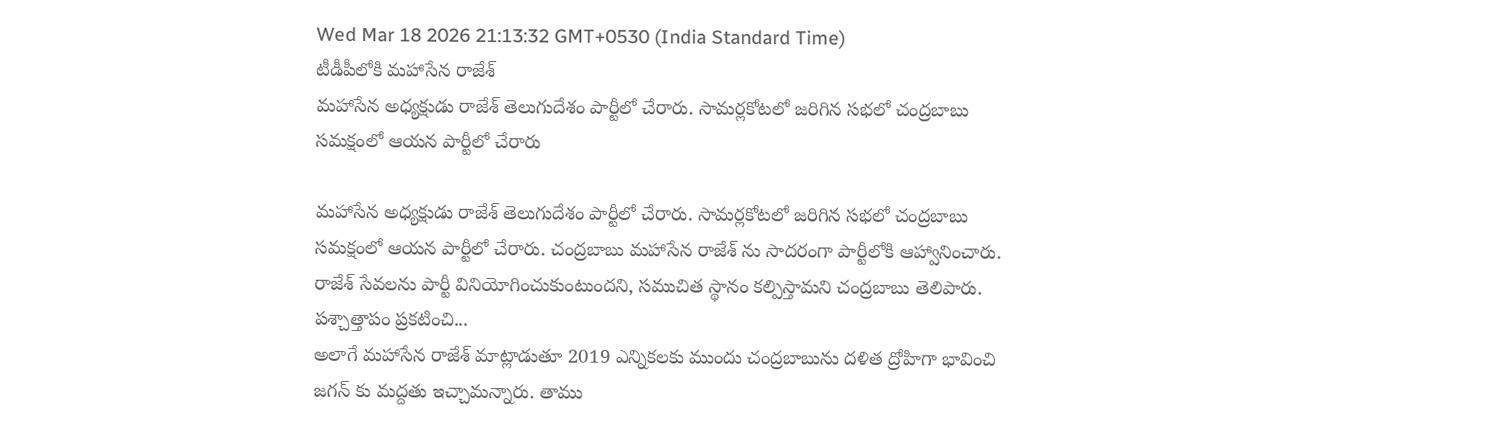Wed Mar 18 2026 21:13:32 GMT+0530 (India Standard Time)
టీడీపీలోకి మహాసేన రాజేశ్
మహాసేన అధ్యక్షుడు రాజేశ్ తెలుగుదేశం పార్టీలో చేరారు. సామర్లకోటలో జరిగిన సభలో చంద్రబాబు సమక్షంలో ఆయన పార్టీలో చేరారు

మహాసేన అధ్యక్షుడు రాజేశ్ తెలుగుదేశం పార్టీలో చేరారు. సామర్లకోటలో జరిగిన సభలో చంద్రబాబు సమక్షంలో ఆయన పార్టీలో చేరారు. చంద్రబాబు మహాసేన రాజేశ్ ను సాదరంగా పార్టీలోకి ఆహ్వానించారు. రాజేశ్ సేవలను పార్టీ వినియోగించుకుంటుందని, సముచిత స్థానం కల్పిస్తామని చంద్రబాబు తెలిపారు.
పశ్చాత్తాపం ప్రకటించి...
అలాగే మహాసేన రాజేశ్ మాట్లాడుతూ 2019 ఎన్నికలకు ముందు చంద్రబాబును దళిత ద్రోహిగా భావించి జగన్ కు మద్దతు ఇచ్చామన్నారు. తాము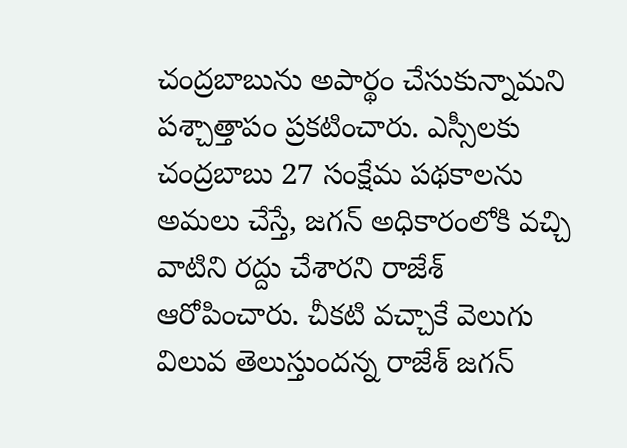చంద్రబాబును అపార్థం చేసుకున్నామని పశ్చాత్తాపం ప్రకటించారు. ఎస్సీలకు చంద్రబాబు 27 సంక్షేమ పథకాలను అమలు చేస్తే, జగన్ అధికారంలోకి వచ్చి వాటిని రద్దు చేశారని రాజేశ్ ఆరోపించారు. చీకటి వచ్చాకే వెలుగు విలువ తెలుస్తుందన్న రాజేశ్ జగన్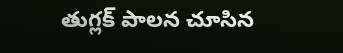తుగ్లక్ పాలన చూసిన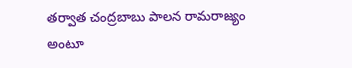తర్వాత చంద్రబాబు పాలన రామరాజ్యం అంటూ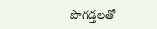పొగడ్తలతో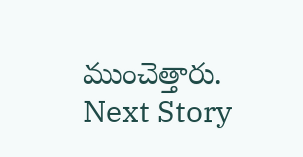ముంచెత్తారు.
Next Story